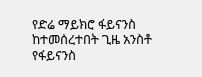የድሬ ማይክሮ ፋይናንስ ከተመሰረተበት ጊዜ አንስቶ የፋይናንስ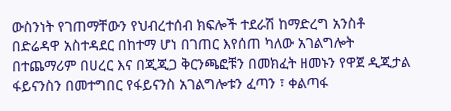ውስንነት የገጠማቸውን የህብረተሰብ ክፍሎች ተደራሽ ከማድረግ አንስቶ በድሬዳዋ አስተዳደር በከተማ ሆነ በገጠር እየሰጠ ካለው አገልግሎት በተጨማሪም በሀረር እና በጂጂጋ ቅርንጫፎቹን በመክፈት ዘመኑን የዋጀ ዲጂታል ፋይናንስን በመተግበር የፋይናንስ አገልግሎቱን ፈጣን ፣ ቀልጣፋ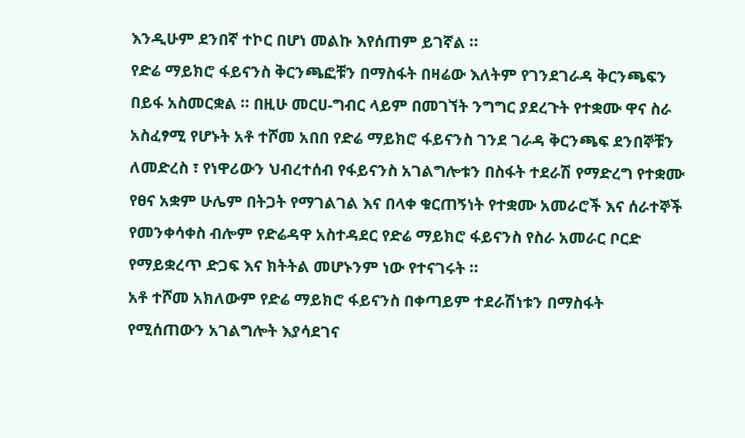እንዲሁም ደንበኛ ተኮር በሆነ መልኩ እየሰጠም ይገኛል ።
የድሬ ማይክሮ ፋይናንስ ቅርንጫፎቹን በማስፋት በዛሬው እለትም የገንደገራዳ ቅርንጫፍን በይፋ አስመርቋል ። በዚሁ መርሀ-ግብር ላይም በመገኘት ንግግር ያደረጉት የተቋሙ ዋና ስራ አስፈፃሚ የሆኑት አቶ ተሾመ አበበ የድሬ ማይክሮ ፋይናንስ ገንደ ገራዳ ቅርንጫፍ ደንበኞቹን ለመድረስ ፣ የነዋሪውን ህብረተሰብ የፋይናንስ አገልግሎቱን በስፋት ተደራሽ የማድረግ የተቋሙ የፀና አቋም ሁሌም በትጋት የማገልገል እና በላቀ ቁርጠኝነት የተቋሙ አመራሮች እና ሰራተኞች የመንቀሳቀስ ብሎም የድሬዳዋ አስተዳደር የድሬ ማይክሮ ፋይናንስ የስራ አመራር ቦርድ የማይቋረጥ ድጋፍ እና ክትትል መሆኑንም ነው የተናገሩት ።
አቶ ተሾመ አክለውም የድሬ ማይክሮ ፋይናንስ በቀጣይም ተደራሽነቱን በማስፋት የሚሰጠውን አገልግሎት እያሳደገና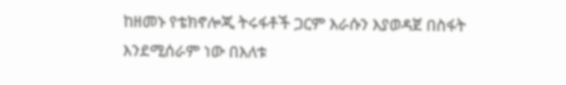ከዘመኑ የቴክኖሎጂ ትሩፋቶች ጋርም እራሱን እያወዳጀ በስፋት እንደሚሰራም ነው በእለቱ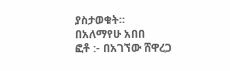ያስታወቁት።
በአለማየሁ አበበ
ፎቶ :- በአገኘው ሸዋረጋ